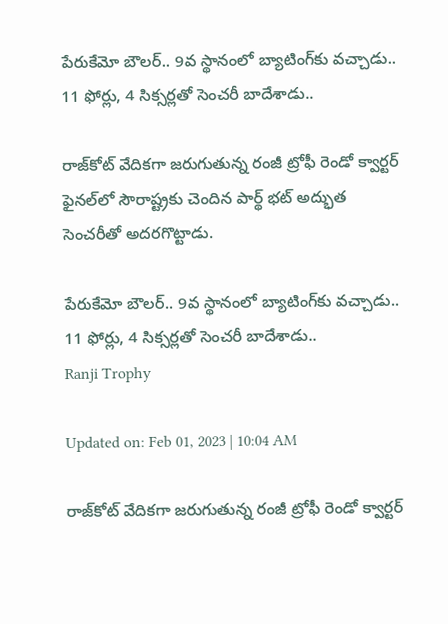పేరుకేమో బౌలర్.. 9వ స్థానంలో బ్యాటింగ్‌కు వచ్చాడు.. 11 ఫోర్లు, 4 సిక్సర్లతో సెంచరీ బాదేశాడు..

రాజ్‌కోట్‌ వేదికగా జరుగుతున్న రంజీ ట్రోఫీ రెండో క్వార్టర్‌ ఫైనల్‌లో సౌరాష్ట్రకు చెందిన పార్థ్ భట్ అద్భుత సెంచరీతో అదరగొట్టాడు.

పేరుకేమో బౌలర్.. 9వ స్థానంలో బ్యాటింగ్‌కు వచ్చాడు.. 11 ఫోర్లు, 4 సిక్సర్లతో సెంచరీ బాదేశాడు..
Ranji Trophy

Updated on: Feb 01, 2023 | 10:04 AM

రాజ్‌కోట్‌ వేదికగా జరుగుతున్న రంజీ ట్రోఫీ రెండో క్వార్టర్‌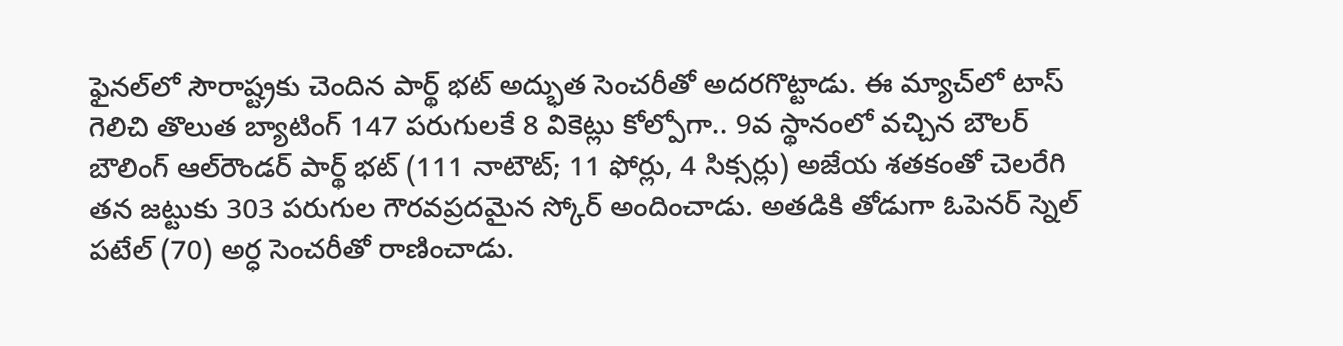ఫైనల్‌లో సౌరాష్ట్రకు చెందిన పార్థ్ భట్ అద్భుత సెంచరీతో అదరగొట్టాడు. ఈ మ్యాచ్‌లో టాస్‌ గెలిచి తొలుత బ్యాటింగ్‌ 147 పరుగులకే 8 వికెట్లు కోల్పోగా.. 9వ స్థానంలో వచ్చిన బౌలర్ బౌలింగ్‌ ఆల్‌రౌండర్‌ పార్థ్‌ భట్‌ (111 నాటౌట్‌; 11 ఫోర్లు, 4 సిక్సర్లు) అజేయ శతకంతో చెలరేగి తన జట్టుకు 303 పరుగుల గౌరవప్రదమైన స్కోర్ అందించాడు. అతడికి తోడుగా ఓపెనర్ స్నెల్‌ పటేల్‌ (70) అర్ధ సెంచరీతో రాణించాడు.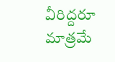వీరిద్దరూ మాత్రమే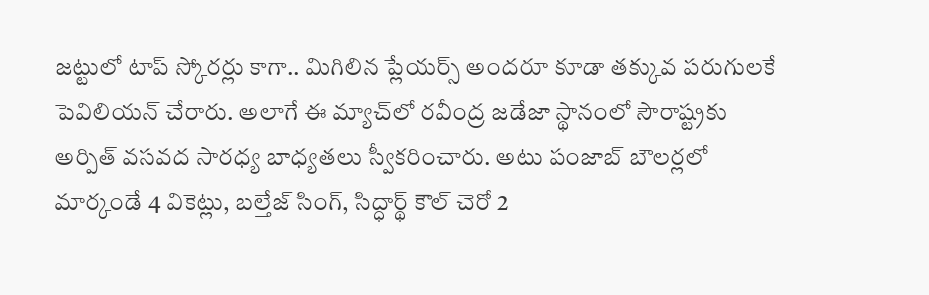జట్టులో టాప్ స్కోరర్లు కాగా.. మిగిలిన ప్లేయర్స్ అందరూ కూడా తక్కువ పరుగులకే పెవిలియన్ చేరారు. అలాగే ఈ మ్యాచ్‌లో రవీంద్ర జడేజా స్థానంలో సౌరాష్ట్రకు అర్పిత్ వసవద సారధ్య బాధ్యతలు స్వీకరించారు. అటు పంజాబ్‌ బౌలర్లలో మార్కండే 4 వికెట్లు, బల్తేజ్‌ సింగ్‌, సిద్ధార్థ్‌ కౌల్‌ చెరో 2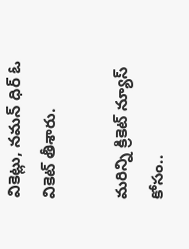వికెట్లు, నమన్‌ ధిర్‌ ఓ వికెట్‌ తీశారు.

మరిన్ని క్రికెట్ న్యూస్ కోసం..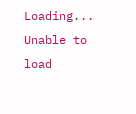Loading...
Unable to load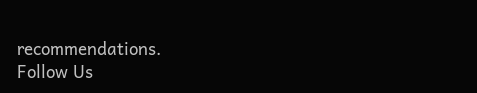recommendations.
Follow Us